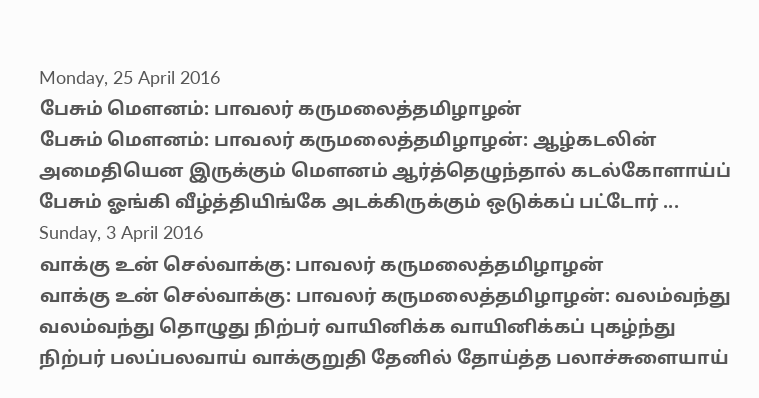Monday, 25 April 2016
பேசும் மௌனம்: பாவலர் கருமலைத்தமிழாழன்
பேசும் மௌனம்: பாவலர் கருமலைத்தமிழாழன்: ஆழ்கடலின் அமைதியென இருக்கும் மௌனம் ஆர்த்தெழுந்தால் கடல்கோளாய்ப் பேசும் ஓங்கி வீழ்த்தியிங்கே அடக்கிருக்கும் ஒடுக்கப் பட்டோர் ...
Sunday, 3 April 2016
வாக்கு உன் செல்வாக்கு: பாவலர் கருமலைத்தமிழாழன்
வாக்கு உன் செல்வாக்கு: பாவலர் கருமலைத்தமிழாழன்: வலம்வந்து வலம்வந்து தொழுது நிற்பர் வாயினிக்க வாயினிக்கப் புகழ்ந்து நிற்பர் பலப்பலவாய் வாக்குறுதி தேனில் தோய்த்த பலாச்சுளையாய்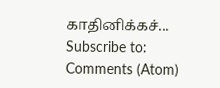காதினிக்கச்...
Subscribe to:
Comments (Atom)